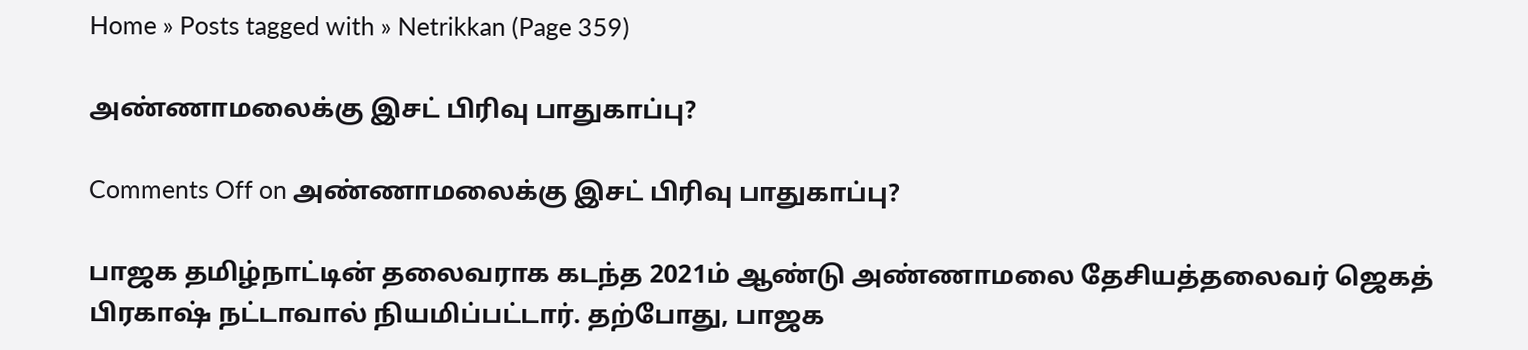Home » Posts tagged with » Netrikkan (Page 359)

அண்ணாமலைக்கு இசட் பிரிவு பாதுகாப்பு?

Comments Off on அண்ணாமலைக்கு இசட் பிரிவு பாதுகாப்பு?

பாஜக தமிழ்நாட்டின் தலைவராக கடந்த 2021ம் ஆண்டு அண்ணாமலை தேசியத்தலைவர் ஜெகத் பிரகாஷ் நட்டாவால் நியமிப்பட்டார். தற்போது, பாஜக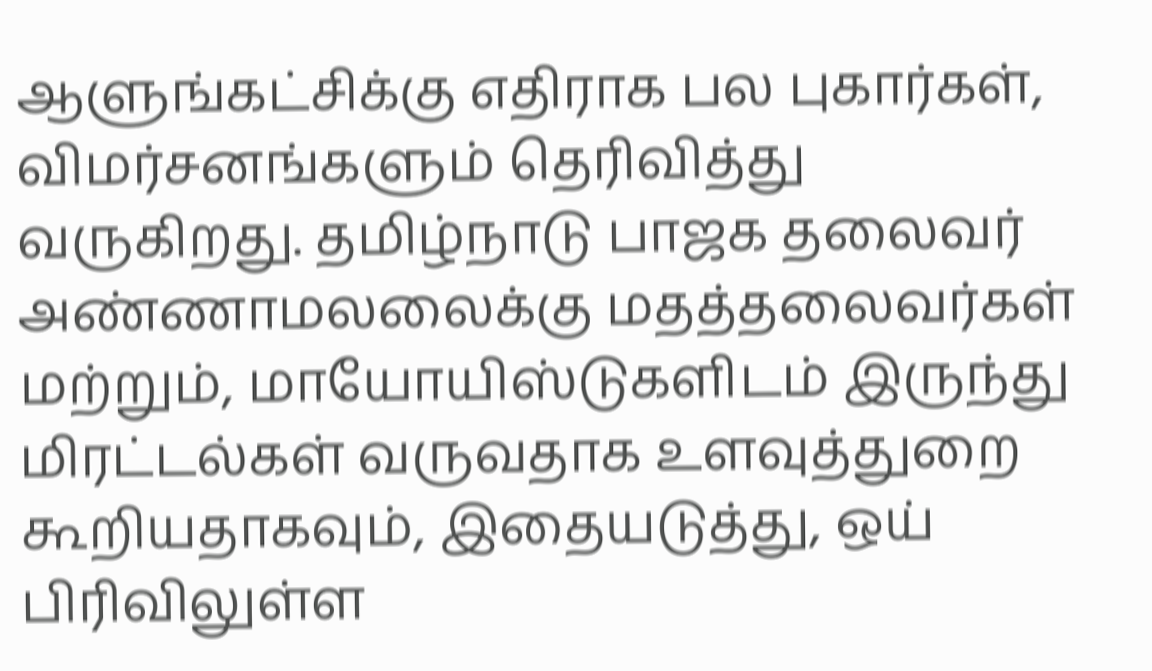ஆளுங்கட்சிக்கு எதிராக பல புகார்கள், விமர்சனங்களும் தெரிவித்து வருகிறது. தமிழ்நாடு பாஜக தலைவர் அண்ணாமலலைக்கு மதத்தலைவர்கள் மற்றும், மாயோயிஸ்டுகளிடம் இருந்து மிரட்டல்கள் வருவதாக உளவுத்துறை கூறியதாகவும், இதையடுத்து, ஒய் பிரிவிலுள்ள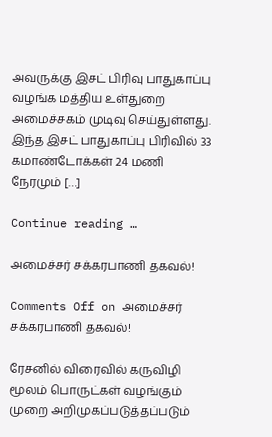அவருக்கு இசட் பிரிவு பாதுகாப்பு வழங்க மத்திய உள்துறை அமைச்சகம் முடிவு செய்துள்ளது. இந்த இசட் பாதுகாப்பு பிரிவில் 33 கமாண்டோக்கள் 24 மணி நேரமும் […]

Continue reading …

அமைச்சர் சக்கரபாணி தகவல்!

Comments Off on அமைச்சர் சக்கரபாணி தகவல்!

ரேசனில் விரைவில் கருவிழி மூலம் பொருட்கள் வழங்கும் முறை அறிமுகப்படுத்தப்படும்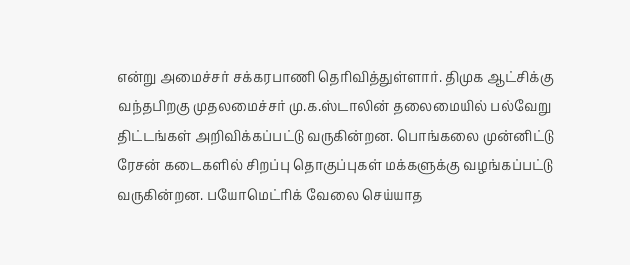என்று அமைச்சர் சக்கரபாணி தெரிவித்துள்ளார். திமுக ஆட்சிக்கு வந்தபிறகு முதலமைச்சர் மு.க.ஸ்டாலின் தலைமையில் பல்வேறு திட்டங்கள் அறிவிக்கப்பட்டு வருகின்றன. பொங்கலை முன்னிட்டு ரேசன் கடைகளில் சிறப்பு தொகுப்புகள் மக்களுக்கு வழங்கப்பட்டு வருகின்றன. பயோமெட்ரிக் வேலை செய்யாத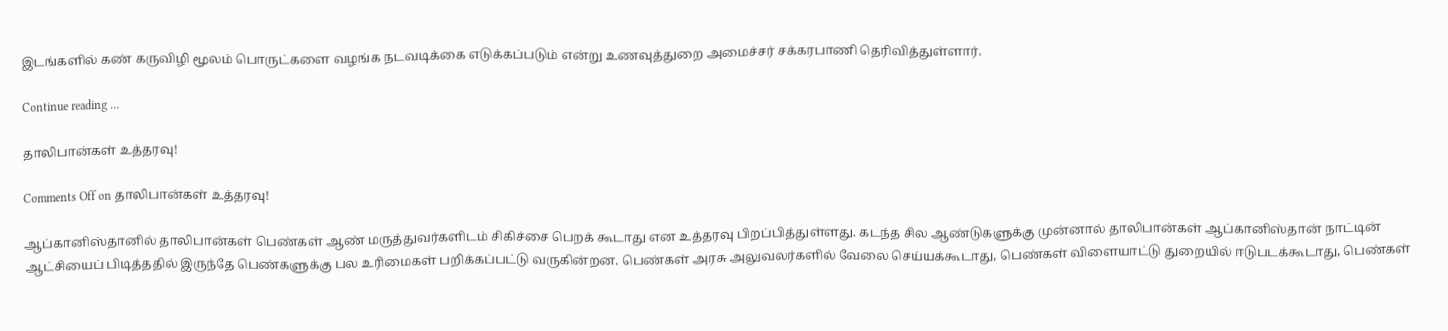இடங்களில் கண் கருவிழி மூலம் பொருட்களை வழங்க நடவடிக்கை எடுக்கப்படும் என்று உணவுத்துறை அமைச்சர் சக்கரபாணி தெரிவித்துள்ளார்.

Continue reading …

தாலிபான்கள் உத்தரவு!

Comments Off on தாலிபான்கள் உத்தரவு!

ஆப்கானிஸ்தானில் தாலிபான்கள் பெண்கள் ஆண் மருத்துவர்களிடம் சிகிச்சை பெறக் கூடாது என உத்தரவு பிறப்பித்துள்ளது. கடந்த சில ஆண்டுகளுக்கு முன்னால் தாலிபான்கள் ஆப்கானிஸ்தான் நாட்டின் ஆட்சியைப் பிடித்ததில் இருந்தே பெண்களுக்கு பல உரிமைகள் பறிக்கப்பட்டு வருகின்றன. பெண்கள் அரசு அலுவலர்களில் வேலை செய்யக்கூடாது, பெண்கள் விளையாட்டு துறையில் ஈடுபடக்கூடாது, பெண்கள்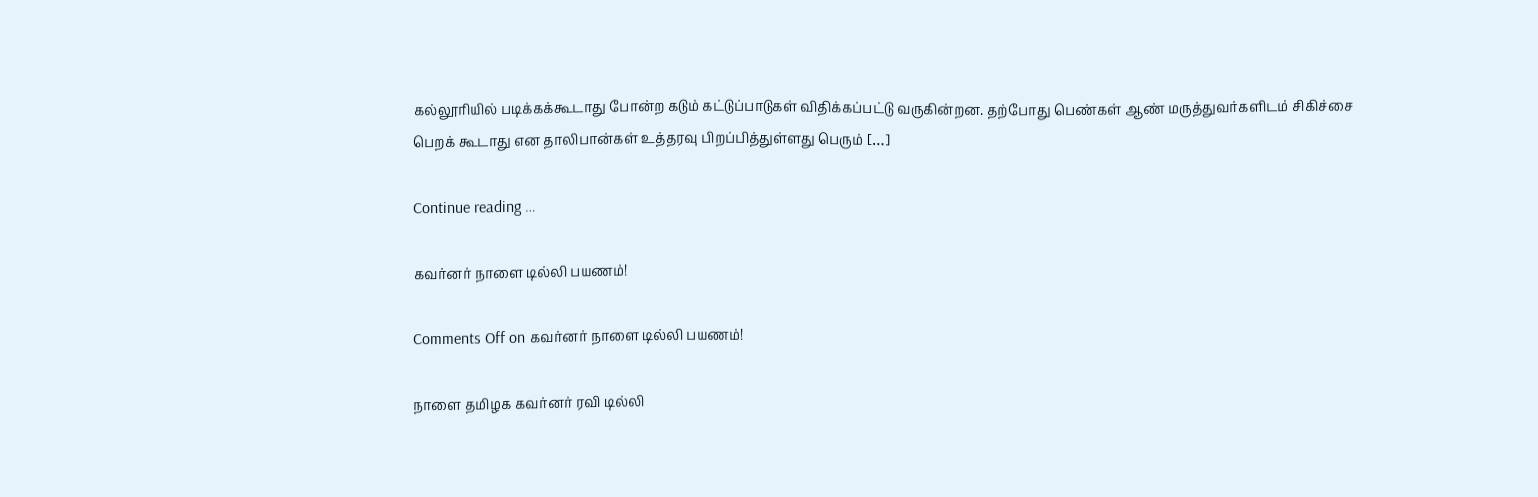கல்லூரியில் படிக்கக்கூடாது போன்ற கடும் கட்டுப்பாடுகள் விதிக்கப்பட்டு வருகின்றன. தற்போது பெண்கள் ஆண் மருத்துவர்களிடம் சிகிச்சை பெறக் கூடாது என தாலிபான்கள் உத்தரவு பிறப்பித்துள்ளது பெரும் […]

Continue reading …

கவர்னர் நாளை டில்லி பயணம்!

Comments Off on கவர்னர் நாளை டில்லி பயணம்!

நாளை தமிழக கவர்னர் ரவி டில்லி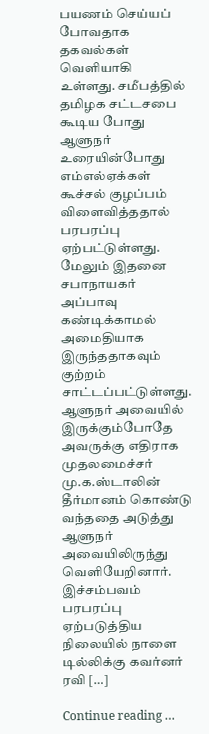பயணம் செய்யப் போவதாக தகவல்கள் வெளியாகி உள்ளது. சமீபத்தில் தமிழக சட்டசபை கூடிய போது ஆளுநர் உரையின்போது எம்எல்ஏக்கள் கூச்சல் குழப்பம் விளைவித்ததால் பரபரப்பு ஏற்பட்டுள்ளது. மேலும் இதனை சபாநாயகர் அப்பாவு கண்டிக்காமல் அமைதியாக இருந்ததாகவும் குற்றம் சாட்டப்பட்டுள்ளது. ஆளுநர் அவையில் இருக்கும்போதே அவருக்கு எதிராக முதலமைச்சர் மு.க.ஸ்டாலின் தீர்மானம் கொண்டு வந்ததை அடுத்து ஆளுநர் அவையிலிருந்து வெளியேறினார். இச்சம்பவம் பரபரப்பு ஏற்படுத்திய நிலையில் நாளை டில்லிக்கு கவர்னர் ரவி […]

Continue reading …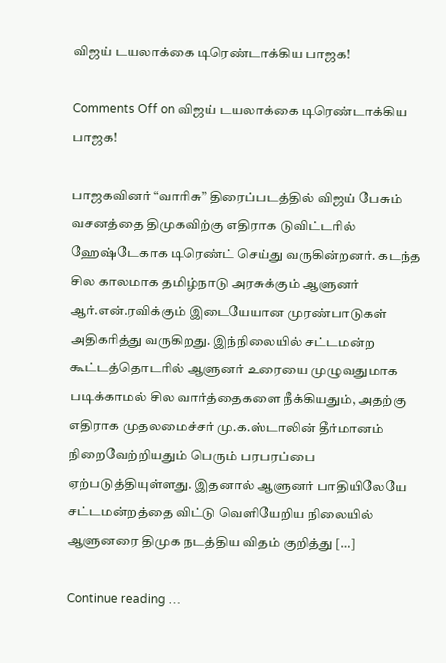விஜய் டயலாக்கை டிரெண்டாக்கிய பாஜக!

Comments Off on விஜய் டயலாக்கை டிரெண்டாக்கிய பாஜக!

பாஜகவினர் “வாரிசு” திரைப்படத்தில் விஜய் பேசும் வசனத்தை திமுகவிற்கு எதிராக டுவிட்டரில் ஹேஷ்டேகாக டிரெண்ட் செய்து வருகின்றனர். கடந்த சில காலமாக தமிழ்நாடு அரசுக்கும் ஆளுனர் ஆர்.என்.ரவிக்கும் இடையேயான முரண்பாடுகள் அதிகரித்து வருகிறது. இந்நிலையில் சட்டமன்ற கூட்டத்தொடரில் ஆளுனர் உரையை முழுவதுமாக படிக்காமல் சில வார்த்தைகளை நீக்கியதும், அதற்கு எதிராக முதலமைச்சர் மு.க.ஸ்டாலின் தீர்மானம் நிறைவேற்றியதும் பெரும் பரபரப்பை ஏற்படுத்தியுள்ளது. இதனால் ஆளுனர் பாதியிலேயே சட்டமன்றத்தை விட்டு வெளியேறிய நிலையில் ஆளுனரை திமுக நடத்திய விதம் குறித்து […]

Continue reading …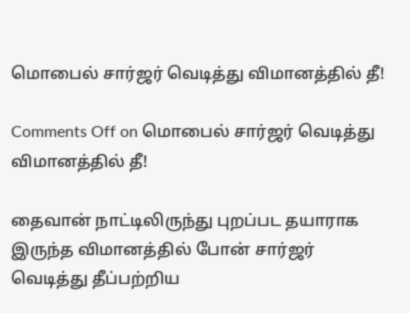மொபைல் சார்ஜர் வெடித்து விமானத்தில் தீ!

Comments Off on மொபைல் சார்ஜர் வெடித்து விமானத்தில் தீ!

தைவான் நாட்டிலிருந்து புறப்பட தயாராக இருந்த விமானத்தில் போன் சார்ஜர் வெடித்து தீப்பற்றிய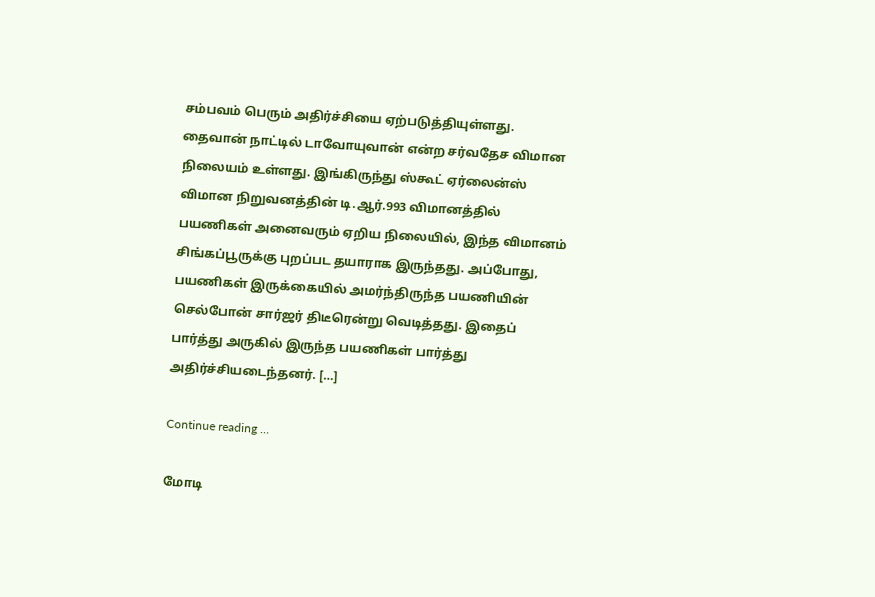சம்பவம் பெரும் அதிர்ச்சியை ஏற்படுத்தியுள்ளது. தைவான் நாட்டில் டாவோயுவான் என்ற சர்வதேச விமான நிலையம் உள்ளது. இங்கிருந்து ஸ்கூட் ஏர்லைன்ஸ் விமான நிறுவனத்தின் டி.ஆர்.993 விமானத்தில் பயணிகள் அனைவரும் ஏறிய நிலையில், இந்த விமானம் சிங்கப்பூருக்கு புறப்பட தயாராக இருந்தது. அப்போது, பயணிகள் இருக்கையில் அமர்ந்திருந்த பயணியின் செல்போன் சார்ஜர் திடீரென்று வெடித்தது. இதைப் பார்த்து அருகில் இருந்த பயணிகள் பார்த்து அதிர்ச்சியடைந்தனர். […]

Continue reading …

மோடி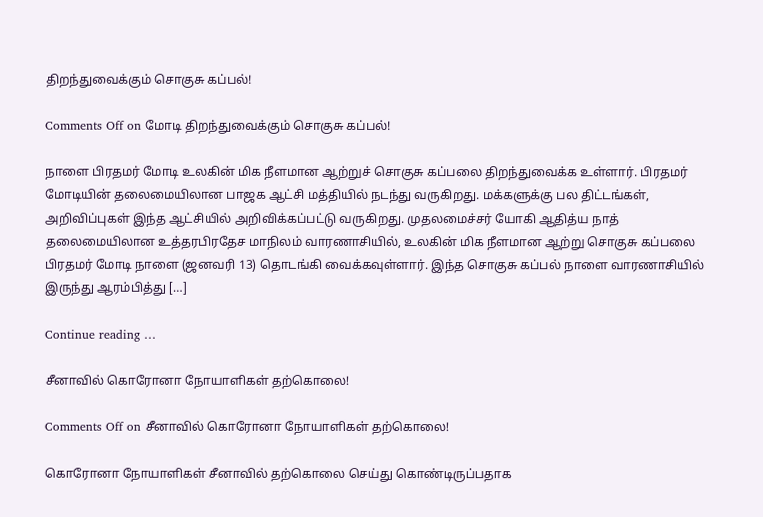திறந்துவைக்கும் சொகுசு கப்பல்!

Comments Off on மோடி திறந்துவைக்கும் சொகுசு கப்பல்!

நாளை பிரதமர் மோடி உலகின் மிக நீளமான ஆற்றுச் சொகுசு கப்பலை திறந்துவைக்க உள்ளார். பிரதமர் மோடியின் தலைமையிலான பாஜக ஆட்சி மத்தியில் நடந்து வருகிறது. மக்களுக்கு பல திட்டங்கள், அறிவிப்புகள் இந்த ஆட்சியில் அறிவிக்கப்பட்டு வருகிறது. முதலமைச்சர் யோகி ஆதித்ய நாத் தலைமையிலான உத்தரபிரதேச மாநிலம் வாரணாசியில், உலகின் மிக நீளமான ஆற்று சொகுசு கப்பலை பிரதமர் மோடி நாளை (ஜனவரி 13) தொடங்கி வைக்கவுள்ளார். இந்த சொகுசு கப்பல் நாளை வாரணாசியில் இருந்து ஆரம்பித்து […]

Continue reading …

சீனாவில் கொரோனா நோயாளிகள் தற்கொலை!

Comments Off on சீனாவில் கொரோனா நோயாளிகள் தற்கொலை!

கொரோனா நோயாளிகள் சீனாவில் தற்கொலை செய்து கொண்டிருப்பதாக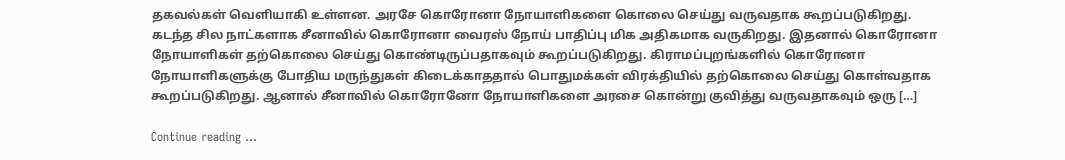தகவல்கள் வெளியாகி உள்ளன. அரசே கொரோனா நோயாளிகளை கொலை செய்து வருவதாக கூறப்படுகிறது. கடந்த சில நாட்களாக சீனாவில் கொரோனா வைரஸ் நோய் பாதிப்பு மிக அதிகமாக வருகிறது. இதனால் கொரோனா நோயாளிகள் தற்கொலை செய்து கொண்டிருப்பதாகவும் கூறப்படுகிறது. கிராமப்புறங்களில் கொரோனா நோயாளிகளுக்கு போதிய மருந்துகள் கிடைக்காததால் பொதுமக்கள் விரக்தியில் தற்கொலை செய்து கொள்வதாக கூறப்படுகிறது. ஆனால் சீனாவில் கொரோனோ நோயாளிகளை அரசை கொன்று குவித்து வருவதாகவும் ஒரு […]

Continue reading …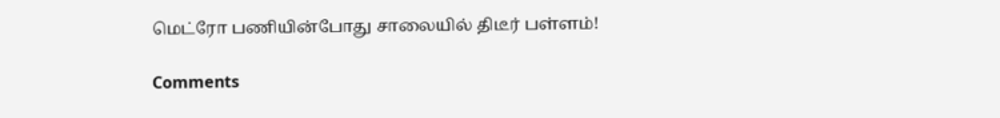மெட்ரோ பணியின்போது சாலையில் திடீர் பள்ளம்!

Comments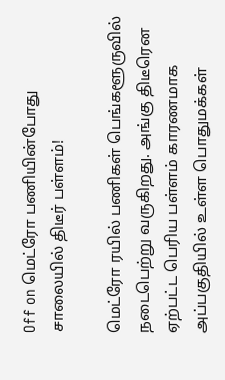Off on மெட்ரோ பணியின்போது சாலையில் திடீர் பள்ளம்!

மெட்ரோ ரயில் பணிகள் பெங்களூருவில் நடைபெற்று வருகிறது. அங்கு திடீரென ஏற்பட்ட பெரிய பள்ளம் காரணமாக அப்பகுதியில் உள்ள பொதுமக்கள்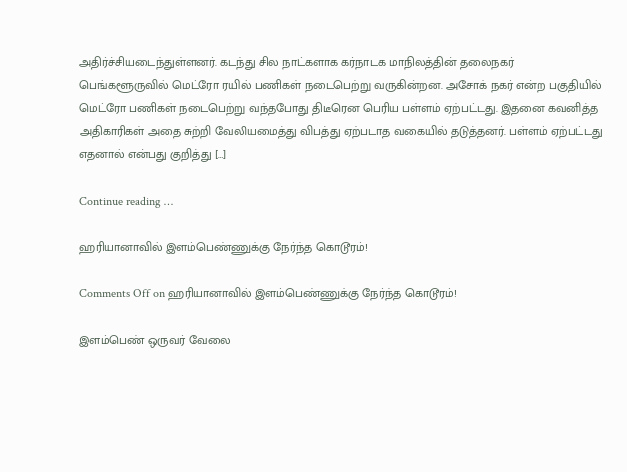அதிர்ச்சியடைந்துள்ளனர். கடந்து சில நாட்களாக கர்நாடக மாநிலத்தின் தலைநகர் பெங்களூருவில் மெட்ரோ ரயில் பணிகள் நடைபெற்று வருகின்றன. அசோக் நகர் என்ற பகுதியில் மெட்ரோ பணிகள் நடைபெற்று வந்தபோது திடீரென பெரிய பள்ளம் ஏற்பட்டது. இதனை கவனித்த அதிகாரிகள் அதை சுற்றி வேலியமைத்து விபத்து ஏற்படாத வகையில் தடுத்தனர். பள்ளம் ஏற்பட்டது எதனால் என்பது குறித்து […]

Continue reading …

ஹரியானாவில் இளம்பெண்ணுக்கு நேர்ந்த கொடூரம்!

Comments Off on ஹரியானாவில் இளம்பெண்ணுக்கு நேர்ந்த கொடூரம்!

இளம்பெண் ஒருவர் வேலை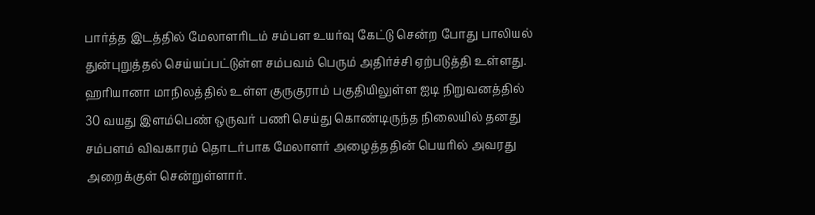பார்த்த இடத்தில் மேலாளரிடம் சம்பள உயர்வு கேட்டு சென்ற போது பாலியல் துன்புறுத்தல் செய்யப்பட்டுள்ள சம்பவம் பெரும் அதிர்ச்சி ஏற்படுத்தி உள்ளது. ஹரியானா மாநிலத்தில் உள்ள குருகுராம் பகுதியிலுள்ள ஐடி நிறுவனத்தில் 30 வயது இளம்பெண் ஒருவர் பணி செய்து கொண்டிருந்த நிலையில் தனது சம்பளம் விவகாரம் தொடர்பாக மேலாளர் அழைத்ததின் பெயரில் அவரது அறைக்குள் சென்றுள்ளார்.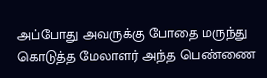அப்போது அவருக்கு போதை மருந்து கொடுத்த மேலாளர் அந்த பெண்ணை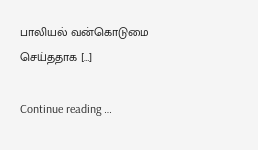பாலியல் வன்கொடுமை செய்ததாக […]

Continue reading …